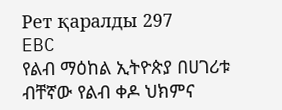Рет қаралды 297
EBC
የልብ ማዕከል ኢትዮጵያ በሀገሪቱ ብቸኛው የልብ ቀዶ ህክምና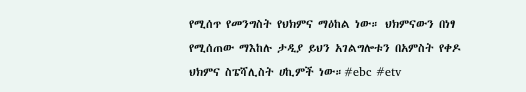የሚሰጥ የመንግስት የህክምና ማዕከል ነው። ህክምናውን በነፃ የሚሰጠው ማእከሉ ታዲያ ይህን አገልግሎቱን በአምስት የቀዶ ህክምና ስፔሻሊስት ሀኪምች ነው።#ebc #etv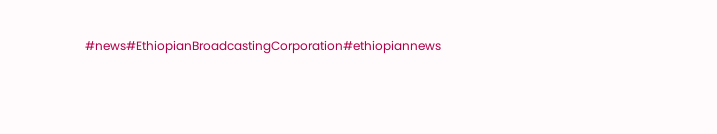#news#EthiopianBroadcastingCorporation#ethiopiannews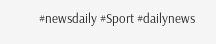#newsdaily #Sport #dailynews